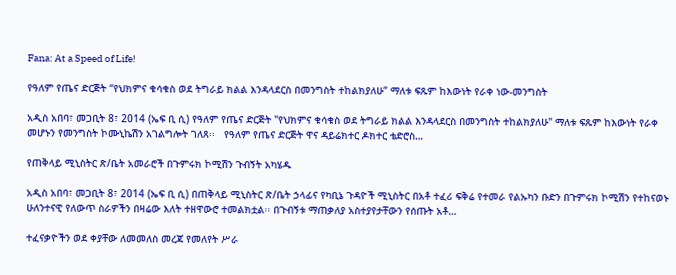Fana: At a Speed of Life!

የዓለም የጤና ድርጅት “የህክምና ቁሳቁስ ወደ ትግራይ ክልል እንዳላደርስ በመንግስት ተከልክያለሁ” ማለቱ ፍጹም ከእውነት የራቀ ነው-መንግስት

አዲስ አበባ፣ መጋቢት 8፣ 2014 (ኤፍ ቢ ሲ) የዓለም የጤና ድርጅት "የህክምና ቁሳቁስ ወደ ትግራይ ክልል እንዳላደርስ በመንግስት ተከልክያለሁ" ማለቱ ፍጹም ከእውነት የራቀ መሆኑን የመንግስት ኮሙኒኬሽን አገልግሎት ገለጸ፡፡   የዓለም የጤና ድርጅት ዋና ዳይሬክተር ዶክተር ቴድሮስ…

የጠቅላይ ሚኒስትር ጽ/ቤት አመራሮች በጉምሩክ ኮሚሽን ጉብኝት አካሄዱ

አዲስ አበባ፣ መጋቢት 8፣ 2014 (ኤፍ ቢ ሲ) በጠቅላይ ሚኒስትር ጽ/ቤት ኃላፊና የካቢኔ ጉዳዮች ሚኒስትር በአቶ ተፈሪ ፍቅሬ የተመራ የልኡካን ቡድን በጉምሩክ ኮሚሽን የተከናወኑ ሁለንተናዊ የለውጥ ስራዎችን በዛሬው እለት ተዘዋውሮ ተመልክቷል፡፡ በጉብኝቱ ማጠቃለያ አስተያየታቸውን የሰጡት አቶ…

ተፈናቃዮችን ወደ ቀያቸው ለመመለስ መረጃ የመለየት ሥራ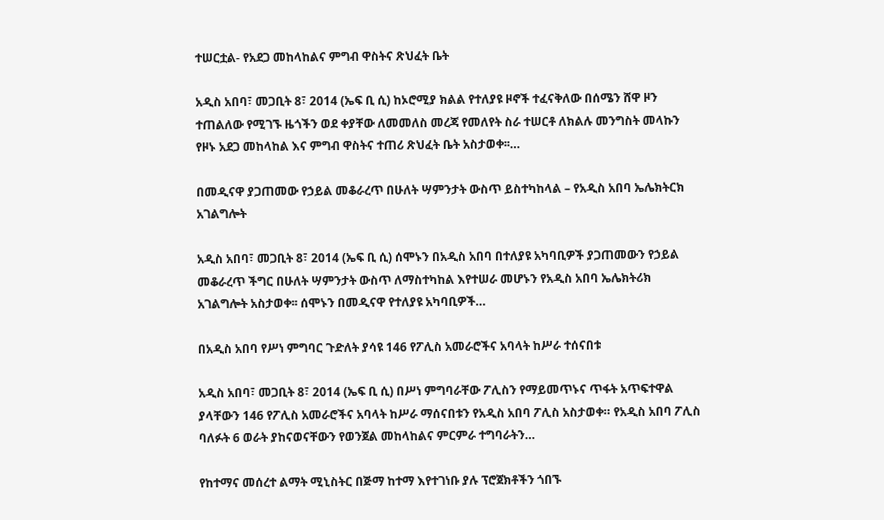ተሠርቷል- የአደጋ መከላከልና ምግብ ዋስትና ጽህፈት ቤት

አዲስ አበባ፣ መጋቢት 8፣ 2014 (ኤፍ ቢ ሲ) ከኦሮሚያ ክልል የተለያዩ ዞኖች ተፈናቅለው በሰሜን ሸዋ ዞን ተጠልለው የሚገኙ ዜጎችን ወደ ቀያቸው ለመመለስ መረጃ የመለየት ስራ ተሠርቶ ለክልሉ መንግስት መላኩን የዞኑ አደጋ መከላከል እና ምግብ ዋስትና ተጠሪ ጽህፈት ቤት አስታወቀ፡፡…

በመዲናዋ ያጋጠመው የኃይል መቆራረጥ በሁለት ሣምንታት ውስጥ ይስተካከላል – የአዲስ አበባ ኤሌክትርክ አገልግሎት

አዲስ አበባ፣ መጋቢት 8፣ 2014 (ኤፍ ቢ ሲ) ሰሞኑን በአዲስ አበባ በተለያዩ አካባቢዎች ያጋጠመውን የኃይል መቆራረጥ ችግር በሁለት ሣምንታት ውስጥ ለማስተካከል እየተሠራ መሆኑን የአዲስ አበባ ኤሌክትሪክ አገልግሎት አስታወቀ፡፡ ሰሞኑን በመዲናዋ የተለያዩ አካባቢዎች…

በአዲስ አበባ የሥነ ምግባር ጉድለት ያሳዩ 146 የፖሊስ አመራሮችና አባላት ከሥራ ተሰናበቱ

አዲስ አበባ፣ መጋቢት 8፣ 2014 (ኤፍ ቢ ሲ) በሥነ ምግባራቸው ፖሊስን የማይመጥኑና ጥፋት አጥፍተዋል ያላቸውን 146 የፖሊስ አመራሮችና አባላት ከሥራ ማሰናበቱን የአዲስ አበባ ፖሊስ አስታወቀ። የአዲስ አበባ ፖሊስ ባለፉት 6 ወራት ያከናወናቸውን የወንጀል መከላከልና ምርምራ ተግባራትን…

የከተማና መሰረተ ልማት ሚኒስትር በጅማ ከተማ እየተገነቡ ያሉ ፕሮጀክቶችን ጎበኙ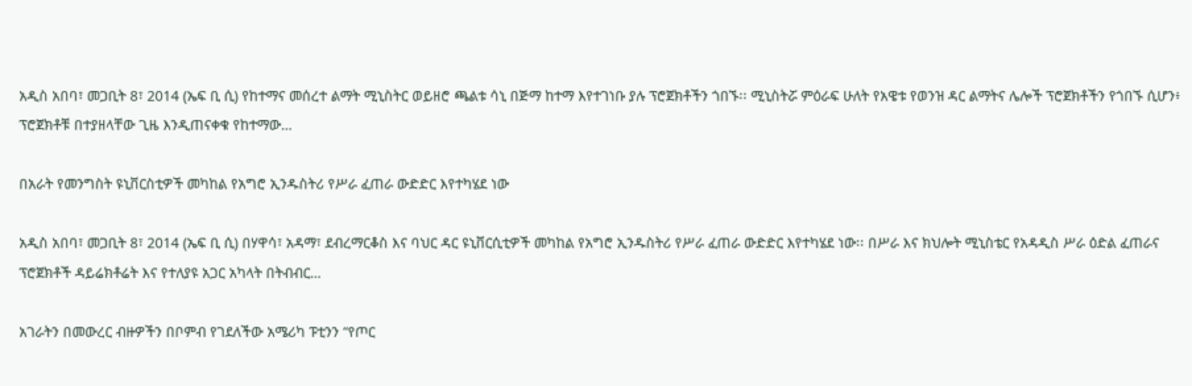አዲስ አበባ፣ መጋቢት 8፣ 2014 (ኤፍ ቢ ሲ) የከተማና መሰረተ ልማት ሚኒስትር ወይዘሮ ጫልቱ ሳኒ በጅማ ከተማ እየተገነቡ ያሉ ፕሮጀክቶችን ጎበኙ፡፡ ሚኒስትሯ ምዕራፍ ሁለት የአዌቱ የወንዝ ዳር ልማትና ሌሎች ፕሮጀክቶችን የጎበኙ ሲሆን፥ ፕሮጀክቶቹ በተያዘላቸው ጊዜ እንዲጠናቀቁ የከተማው…

በአራት የመንግስት ዩኒቨርስቲዎች መካከል የአግሮ ኢንዱስትሪ የሥራ ፈጠራ ውድድር እየተካሄደ ነው

አዲስ አበባ፣ መጋቢት 8፣ 2014 (ኤፍ ቢ ሲ) በሃዋሳ፣ አዳማ፣ ደብረማርቆስ እና ባህር ዳር ዩኒቨርሲቲዎች መካከል የአግሮ ኢንዱስትሪ የሥራ ፈጠራ ውድድር እየተካሄደ ነው፡፡ በሥራ እና ክህሎት ሚኒስቴር የአዳዲስ ሥራ ዕድል ፈጠራና ፕሮጀክቶች ዳይሬክቶሬት እና የተለያዩ አጋር አካላት በትብብር…

አገራትን በመውረር ብዙዎችን በቦምብ የገደለችው አሜሪካ ፑቲንን “የጦር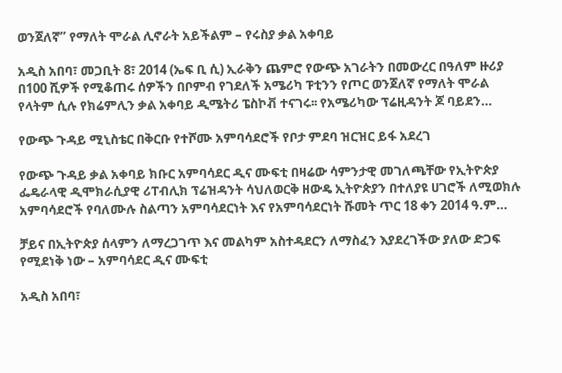ወንጀለኛ” የማለት ሞራል ሊኖራት አይችልም – የሩስያ ቃል አቀባይ

አዲስ አበባ፣ መጋቢት 8፣ 2014 (ኤፍ ቢ ሲ) ኢራቅን ጨምሮ የውጭ አገራትን በመውረር በዓለም ዙሪያ በ100 ሺዎች የሚቆጠሩ ሰዎችን በቦምብ የገደለች አሜሪካ ፑቲንን የጦር ወንጀለኛ የማለት ሞራል የላትም ሲሉ የክሬምሊን ቃል አቀባይ ዲሜትሪ ፔስኮቭ ተናገሩ፡፡ የአሜሪካው ፕሬዚዳንት ጆ ባይደን…

የውጭ ጉዳይ ሚኒስቴር በቅርቡ የተሾሙ አምባሳደሮች የቦታ ምደባ ዝርዝር ይፋ አደረገ

የውጭ ጉዳይ ቃል አቀባይ ክቡር አምባሳደር ዲና ሙፍቲ በዛሬው ሳምንታዊ መገለጫቸው የኢትዮጵያ ፌዴራላዊ ዲሞክራሲያዊ ሪፐብሊክ ፕሬዝዳንት ሳህለወርቅ ዘውዴ ኢትዮጵያን በተለያዩ ሀገሮች ለሚወክሉ አምባሳደሮች የባለሙሉ ስልጣን አምባሳደርነት እና የአምባሳደርነት ሹመት ጥር 18 ቀን 2014 ዓ.ም…

ቻይና በኢትዮጵያ ሰላምን ለማረጋገጥ እና መልካም አስተዳደርን ለማስፈን እያደረገችው ያለው ድጋፍ የሚደነቅ ነው – አምባሳደር ዲና ሙፍቲ

አዲስ አበባ፣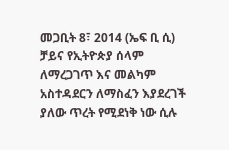መጋቢት 8፣ 2014 (ኤፍ ቢ ሲ) ቻይና የኢትዮጵያ ሰላም ለማረጋገጥ እና መልካም አስተዳደርን ለማስፈን እያደረገች ያለው ጥረት የሚደነቅ ነው ሲሉ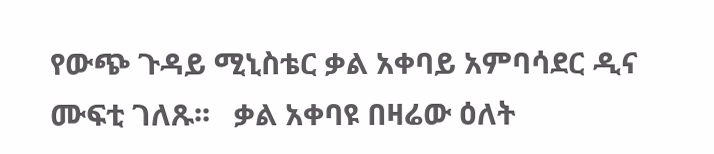የውጭ ጉዳይ ሚኒስቴር ቃል አቀባይ አምባሳደር ዲና ሙፍቲ ገለጹ፡፡   ቃል አቀባዩ በዛሬው ዕለት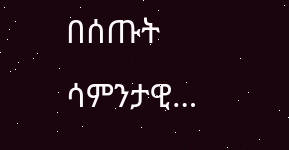በሰጡት ሳምንታዊ…